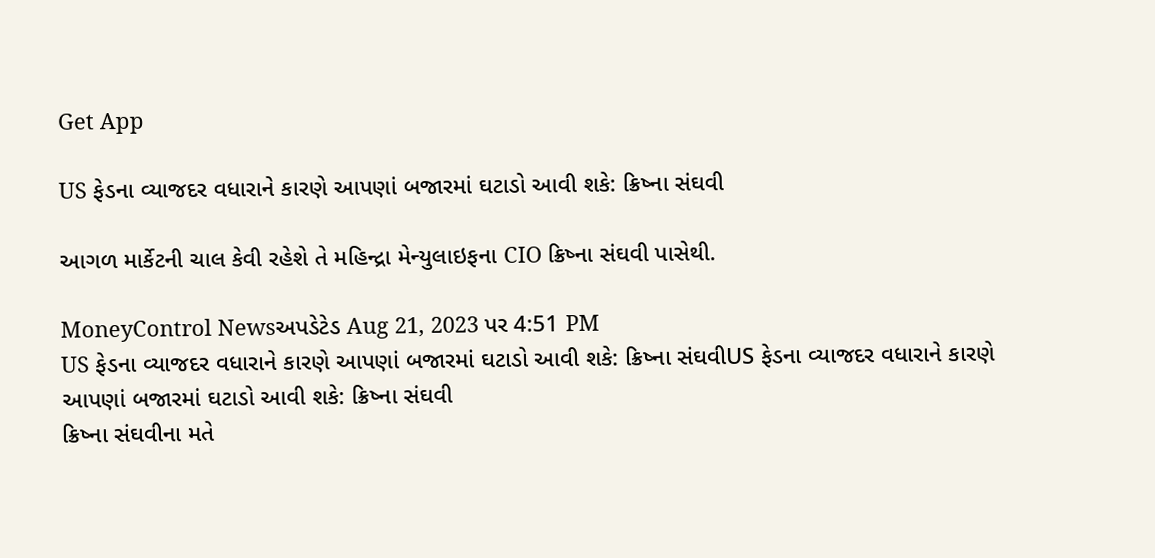Get App

US ફેડના વ્યાજદર વધારાને કારણે આપણાં બજારમાં ઘટાડો આવી શકે: ક્રિષ્ના સંઘવી

આગળ માર્કેટની ચાલ કેવી રહેશે તે મહિન્દ્રા મેન્યુલાઇફના CIO ક્રિષ્ના સંઘવી પાસેથી.

MoneyControl Newsઅપડેટેડ Aug 21, 2023 પર 4:51 PM
US ફેડના વ્યાજદર વધારાને કારણે આપણાં બજારમાં ઘટાડો આવી શકે: ક્રિષ્ના સંઘવીUS ફેડના વ્યાજદર વધારાને કારણે આપણાં બજારમાં ઘટાડો આવી શકે: ક્રિષ્ના સંઘવી
ક્રિષ્ના સંઘવીના મતે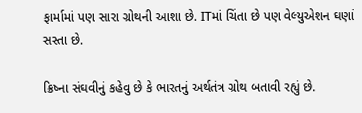ફાર્મામાં પણ સારા ગ્રોથની આશા છે. ITમાં ચિંતા છે પણ વેલ્યુએશન ઘણાં સસ્તા છે.

ક્રિષ્ના સંઘવીનું કહેવુ છે કે ભારતનું અર્થતંત્ર ગ્રોથ બતાવી રહ્યું છે.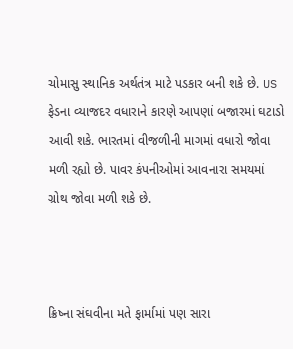ચોમાસુ સ્થાનિક અર્થતંત્ર માટે પડકાર બની શકે છે. US ફેડના વ્યાજદર વધારાને કારણે આપણાં બજારમાં ઘટાડો આવી શકે. ભારતમાં વીજળીની માગમાં વધારો જોવા મળી રહ્યો છે. પાવર કંપનીઓમાં આવનારા સમયમાં ગ્રોથ જોવા મળી શકે છે.



ક્રિષ્ના સંઘવીના મતે ફાર્મામાં પણ સારા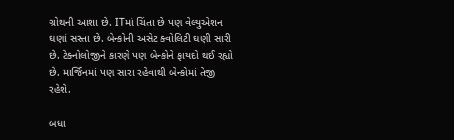ગ્રોથની આશા છે. ITમાં ચિંતા છે પણ વેલ્યુએશન ઘણાં સસ્તા છે. બેન્કોની અસેટ ક્વોલિટી ઘણી સારી છે. ટેક્નોલોજીને કારણે પણ બેન્કોને ફાયદો થઈ રહ્યો છે. માર્જિનમાં પણ સારા રહેવાથી બેન્કોમાં તેજી રહેશે.

બધા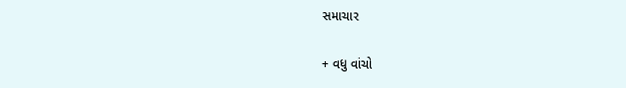સમાચાર

+ વધુ વાંચો